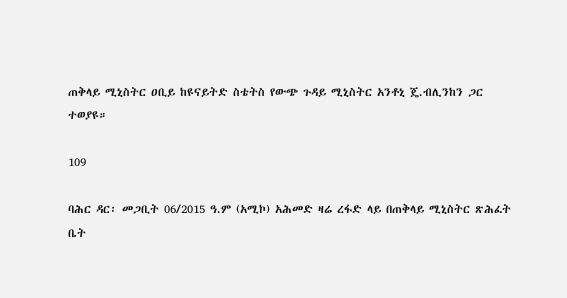ጠቅላይ ሚኒስትር ዐቢይ ከዩናይትድ ስቴትስ የውጭ ጉዳይ ሚኒስትር አንቶኒ ጄ.ብሊንከን ጋር ተወያዩ።

109

ባሕር ዳር፡ መጋቢት 06/2015 ዓ.ም (አሚኮ) አሕመድ ዛሬ ረፋድ ላይ በጠቅላይ ሚኒስትር ጽሕፈት ቤት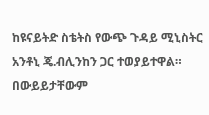ከዩናይትድ ስቴትስ የውጭ ጉዳይ ሚኒስትር አንቶኒ ጄ.ብሊንከን ጋር ተወያይተዋል።
በውይይታቸውም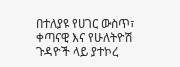በተለያዩ የሀገር ውስጥ፣ ቀጣናዊ እና የሁለትዮሽ ጉዳዮች ላይ ያተኮረ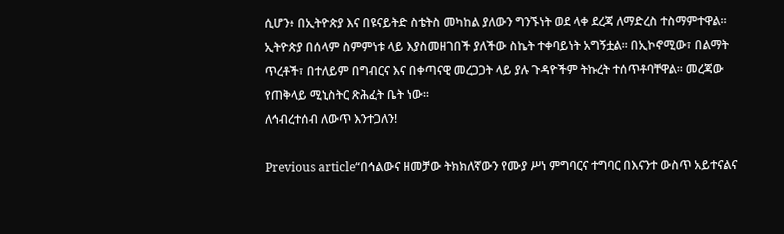ሲሆን፥ በኢትዮጵያ እና በዩናይትድ ስቴትስ መካከል ያለውን ግንኙነት ወደ ላቀ ደረጃ ለማድረስ ተስማምተዋል።
ኢትዮጵያ በሰላም ስምምነቱ ላይ እያስመዘገበች ያለችው ስኬት ተቀባይነት አግኝቷል። በኢኮኖሚው፣ በልማት ጥረቶች፣ በተለይም በግብርና እና በቀጣናዊ መረጋጋት ላይ ያሉ ጉዳዮችም ትኩረት ተሰጥቶባቸዋል። መረጃው የጠቅላይ ሚኒስትር ጽሕፈት ቤት ነው።
ለኅብረተሰብ ለውጥ እንተጋለን!

Previous article“በኅልውና ዘመቻው ትክክለኛውን የሙያ ሥነ ምግባርና ተግባር በእናንተ ውስጥ አይተናልና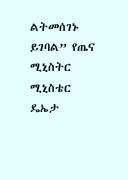ልትመሰገኑ ይገባል” የጤና ሚኒስትር ሚኒስቴር ዴኤታ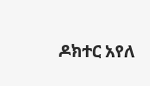ዶክተር አየለ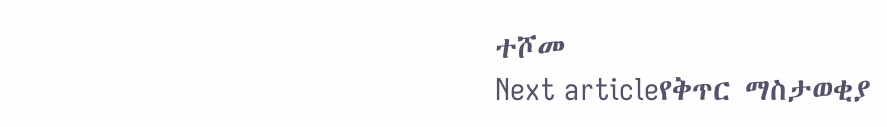ተሾመ
Next articleየቅጥር ማስታወቂያ